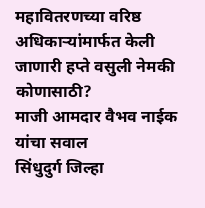महावितरणच्या वरिष्ठ अधिकाऱ्यांमार्फत केली जाणारी हप्ते वसुली नेमकी कोणासाठी?
माजी आमदार वैभव नाईक यांचा सवाल
सिंधुदुर्ग जिल्हा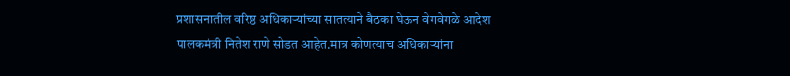प्रशासनातील वरिष्ठ अधिकाऱ्यांच्या सातत्याने बैठका घेऊन वेगवेगळे आदेश पालकमंत्री नितेश राणे सोडत आहेत.मात्र कोणत्याच अधिकाऱ्यांना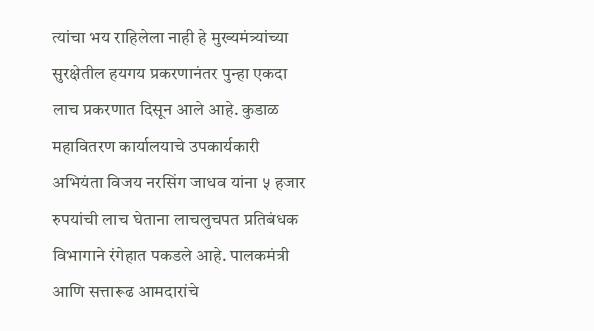त्यांचा भय राहिलेला नाही हे मुख्यमंत्र्यांच्या सुरक्षेतील हयगय प्रकरणानंतर पुन्हा एकदा लाच प्रकरणात दिसून आले आहे. कुडाळ महावितरण कार्यालयाचे उपकार्यकारी अभियंता विजय नरसिंग जाधव यांना ५ हजार रुपयांची लाच घेताना लाचलुचपत प्रतिबंधक विभागाने रंगेहात पकडले आहे. पालकमंत्री आणि सत्तारूढ आमदारांचे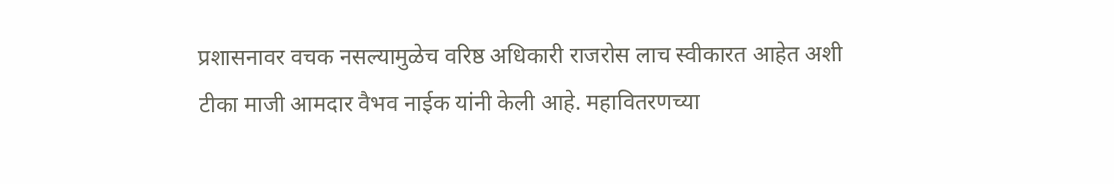प्रशासनावर वचक नसल्यामुळेच वरिष्ठ अधिकारी राजरोस लाच स्वीकारत आहेत अशी टीका माजी आमदार वैभव नाईक यांनी केली आहे. महावितरणच्या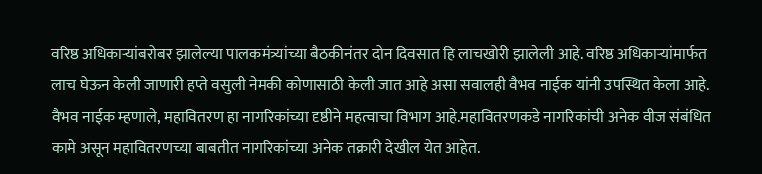वरिष्ठ अधिकाऱ्यांबरोबर झालेल्या पालकमंत्र्यांच्या बैठकीनंतर दोन दिवसात हि लाचखोरी झालेली आहे. वरिष्ठ अधिकाऱ्यांमार्फत लाच घेऊन केली जाणारी हप्ते वसुली नेमकी कोणासाठी केली जात आहे असा सवालही वैभव नाईक यांनी उपस्थित केला आहे.
वैभव नाईक म्हणाले, महावितरण हा नागरिकांच्या दृष्ठीने महत्वाचा विभाग आहे.महावितरणकडे नागरिकांची अनेक वीज संबंधित कामे असून महावितरणच्या बाबतीत नागरिकांच्या अनेक तक्रारी देखील येत आहेत.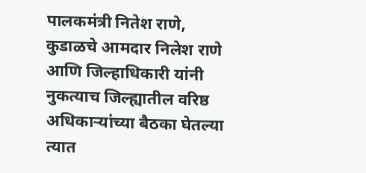पालकमंत्री नितेश राणे, कुडाळचे आमदार निलेश राणे आणि जिल्हाधिकारी यांनी नुकत्याच जिल्ह्यातील वरिष्ठ अधिकाऱ्यांच्या बैठका घेतल्या त्यात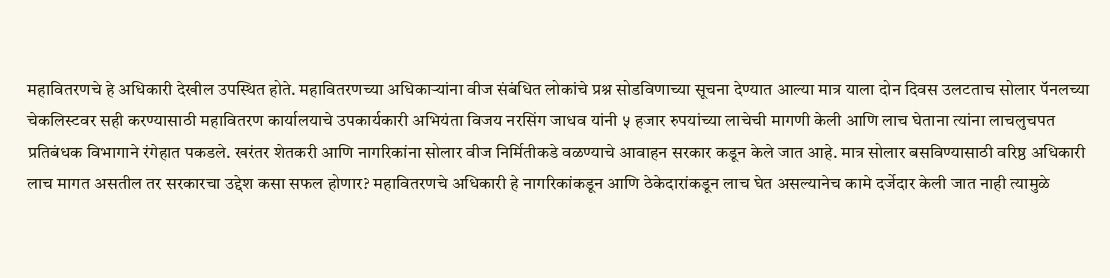महावितरणचे हे अधिकारी देखील उपस्थित होते. महावितरणच्या अधिकाऱ्यांना वीज संबंधित लोकांचे प्रश्न सोडविणाच्या सूचना देण्यात आल्या मात्र याला दोन दिवस उलटताच सोलार पॅनलच्या चेकलिस्टवर सही करण्यासाठी महावितरण कार्यालयाचे उपकार्यकारी अभियंता विजय नरसिंग जाधव यांनी ५ हजार रुपयांच्या लाचेची मागणी केली आणि लाच घेताना त्यांना लाचलुचपत प्रतिबंधक विभागाने रंगेहात पकडले. खरंतर शेतकरी आणि नागरिकांना सोलार वीज निर्मितीकडे वळण्याचे आवाहन सरकार कडून केले जात आहे. मात्र सोलार बसविण्यासाठी वरिष्ठ अधिकारी लाच मागत असतील तर सरकारचा उद्देश कसा सफल होणार? महावितरणचे अधिकारी हे नागरिकांकडून आणि ठेकेदारांकडून लाच घेत असल्यानेच कामे दर्जेदार केली जात नाही त्यामुळे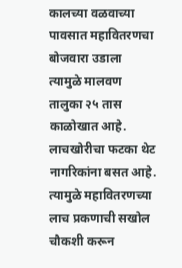कालच्या वळवाच्या पावसात महावितरणचा बोजवारा उडाला त्यामुळे मालवण तालुका २५ तास काळोखात आहे. लाचखोरीचा फटका थेट नागरिकांना बसत आहे. त्यामुळे महावितरणच्या लाच प्रकणाची सखोल चौकशी करून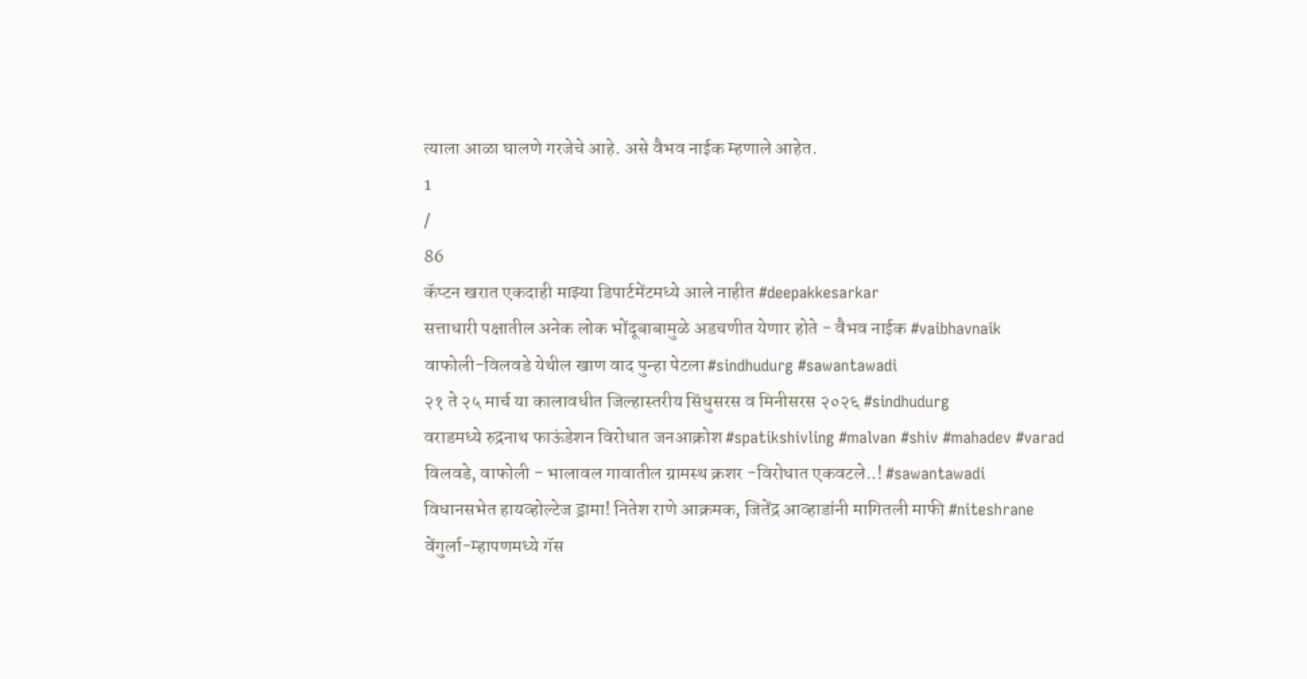त्याला आळा घालणे गरजेचे आहे. असे वैभव नाईक म्हणाले आहेत.
1
/
86
कॅप्टन खरात एकदाही माझ्या डिपार्टमेंटमध्ये आले नाहीत #deepakkesarkar
सत्ताधारी पक्षातील अनेक लोक भोंदूबाबामुळे अडचणीत येणार होते - वैभव नाईक #vaibhavnaik
वाफोली-विलवडे येथील खाण वाद पुन्हा पेटला #sindhudurg #sawantawadi
२१ ते २५ मार्च या कालावधीत जिल्हास्तरीय सिंधुसरस व मिनीसरस २०२६ #sindhudurg
वराडमध्ये रुद्रनाथ फाऊंडेशन विरोधात जनआक्रोश #spatikshivling #malvan #shiv #mahadev #varad
विलवडे, वाफोली - भालावल गावातील ग्रामस्थ क्रशर -विरोधात एकवटले..! #sawantawadi
विधानसभेत हायव्होल्टेज ड्रामा! नितेश राणे आक्रमक, जितेंद्र आव्हाडांनी मागितली माफी #niteshrane
वेंगुर्ला-म्हापणमध्ये गॅस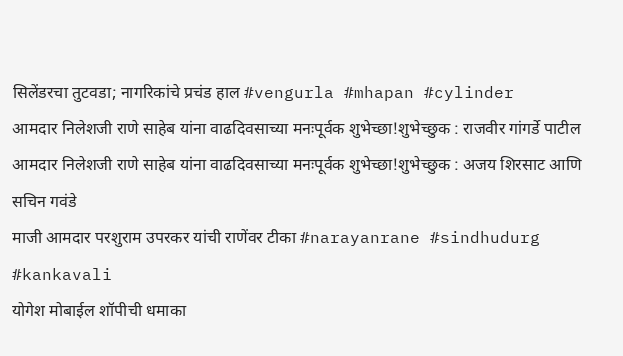सिलेंडरचा तुटवडा; नागरिकांचे प्रचंड हाल #vengurla #mhapan #cylinder
आमदार निलेशजी राणे साहेब यांना वाढदिवसाच्या मनःपूर्वक शुभेच्छा!शुभेच्छुक : राजवीर गांगर्डे पाटील
आमदार निलेशजी राणे साहेब यांना वाढदिवसाच्या मनःपूर्वक शुभेच्छा!शुभेच्छुक : अजय शिरसाट आणि सचिन गवंडे
माजी आमदार परशुराम उपरकर यांची राणेंवर टीका #narayanrane #sindhudurg #kankavali
योगेश मोबाईल शॉपीची धमाका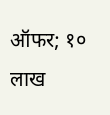ऑफर; १० लाख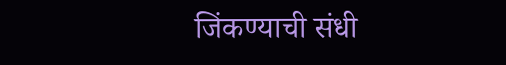जिंकण्याची संधी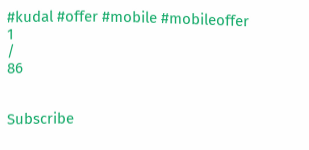#kudal #offer #mobile #mobileoffer
1
/
86


Subscribe